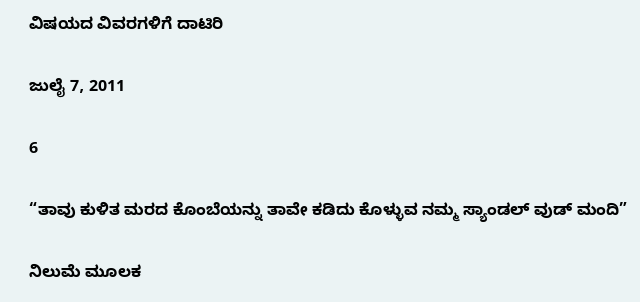ವಿಷಯದ ವಿವರಗಳಿಗೆ ದಾಟಿರಿ

ಜುಲೈ 7, 2011

6

“ತಾವು ಕುಳಿತ ಮರದ ಕೊಂಬೆಯನ್ನು ತಾವೇ ಕಡಿದು ಕೊಳ್ಳುವ ನಮ್ಮ ಸ್ಯಾಂಡಲ್ ವುಡ್ ಮಂದಿ”

ನಿಲುಮೆ ಮೂಲಕ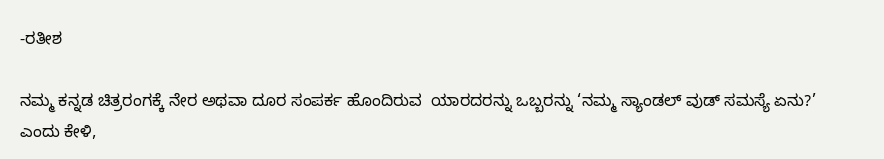-ರತೀಶ

ನಮ್ಮ ಕನ್ನಡ ಚಿತ್ರರಂಗಕ್ಕೆ ನೇರ ಅಥವಾ ದೂರ ಸಂಪರ್ಕ ಹೊಂದಿರುವ  ಯಾರದರನ್ನು ಒಬ್ಬರನ್ನು ‘ನಮ್ಮ ಸ್ಯಾಂಡಲ್ ವುಡ್ ಸಮಸ್ಯೆ ಏನು?’ ಎಂದು ಕೇಳಿ,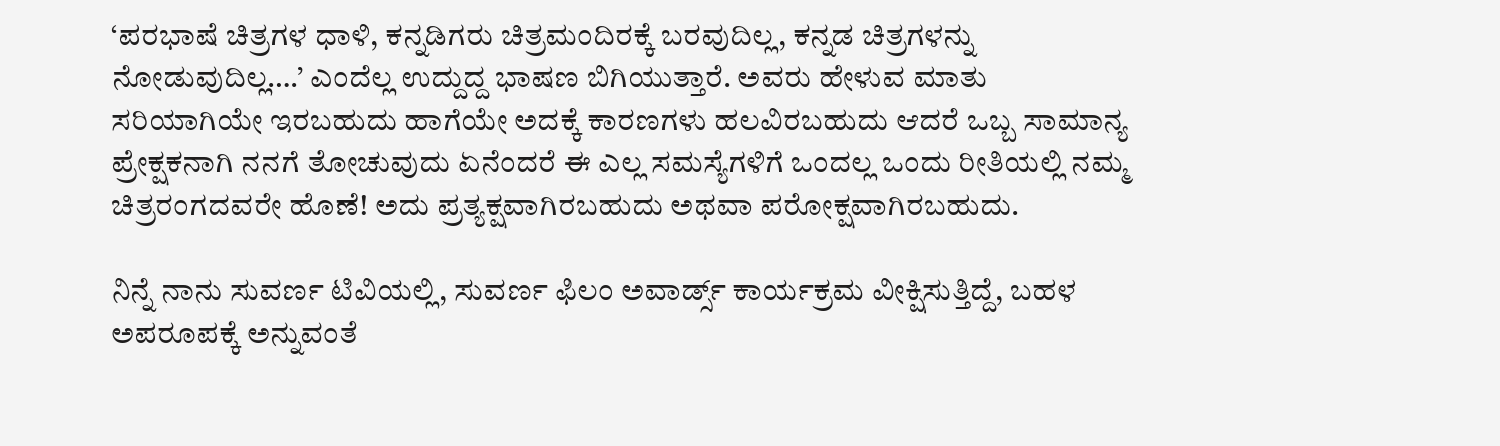‘ಪರಭಾಷೆ ಚಿತ್ರಗಳ ಧಾಳಿ, ಕನ್ನಡಿಗರು ಚಿತ್ರಮಂದಿರಕ್ಕೆ ಬರವುದಿಲ್ಲ, ಕನ್ನಡ ಚಿತ್ರಗಳನ್ನು ನೋಡುವುದಿಲ್ಲ….’ ಎಂದೆಲ್ಲ ಉದ್ದುದ್ದ ಭಾಷಣ ಬಿಗಿಯುತ್ತಾರೆ. ಅವರು ಹೇಳುವ ಮಾತು ಸರಿಯಾಗಿಯೇ ಇರಬಹುದು ಹಾಗೆಯೇ ಅದಕ್ಕೆ ಕಾರಣಗಳು ಹಲವಿರಬಹುದು ಆದರೆ ಒಬ್ಬ ಸಾಮಾನ್ಯ ಪ್ರೇಕ್ಷಕನಾಗಿ ನನಗೆ ತೋಚುವುದು ಏನೆಂದರೆ ಈ ಎಲ್ಲ ಸಮಸ್ಯೆಗಳಿಗೆ ಒಂದಲ್ಲ ಒಂದು ರೀತಿಯಲ್ಲಿ ನಮ್ಮ ಚಿತ್ರರಂಗದವರೇ ಹೊಣೆ! ಅದು ಪ್ರತ್ಯಕ್ಷವಾಗಿರಬಹುದು ಅಥವಾ ಪರೋಕ್ಷವಾಗಿರಬಹುದು.

ನಿನ್ನೆ ನಾನು ಸುವರ್ಣ ಟಿವಿಯಲ್ಲಿ, ಸುವರ್ಣ ಫಿಲಂ ಅವಾರ್ಡ್ಸ್ ಕಾರ್ಯಕ್ರಮ ವೀಕ್ಷಿಸುತ್ತಿದ್ದೆ, ಬಹಳ ಅಪರೂಪಕ್ಕೆ ಅನ್ನುವಂತೆ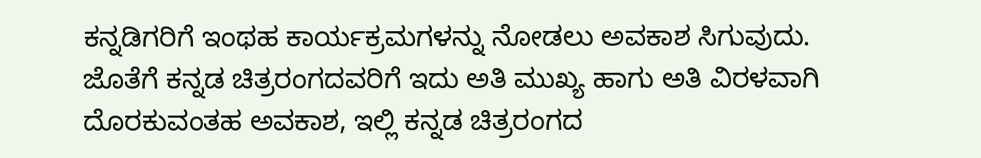ಕನ್ನಡಿಗರಿಗೆ ಇಂಥಹ ಕಾರ್ಯಕ್ರಮಗಳನ್ನು ನೋಡಲು ಅವಕಾಶ ಸಿಗುವುದು. ಜೊತೆಗೆ ಕನ್ನಡ ಚಿತ್ರರಂಗದವರಿಗೆ ಇದು ಅತಿ ಮುಖ್ಯ ಹಾಗು ಅತಿ ವಿರಳವಾಗಿ ದೊರಕುವಂತಹ ಅವಕಾಶ, ಇಲ್ಲಿ ಕನ್ನಡ ಚಿತ್ರರಂಗದ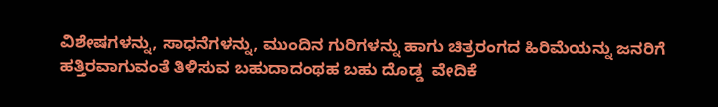ವಿಶೇಷಗಳನ್ನು, ಸಾಧನೆಗಳನ್ನು, ಮುಂದಿನ ಗುರಿಗಳನ್ನು ಹಾಗು ಚಿತ್ರರಂಗದ ಹಿರಿಮೆಯನ್ನು ಜನರಿಗೆ ಹತ್ತಿರವಾಗುವಂತೆ ತಿಳಿಸುವ ಬಹುದಾದಂಥಹ ಬಹು ದೊಡ್ಡ  ವೇದಿಕೆ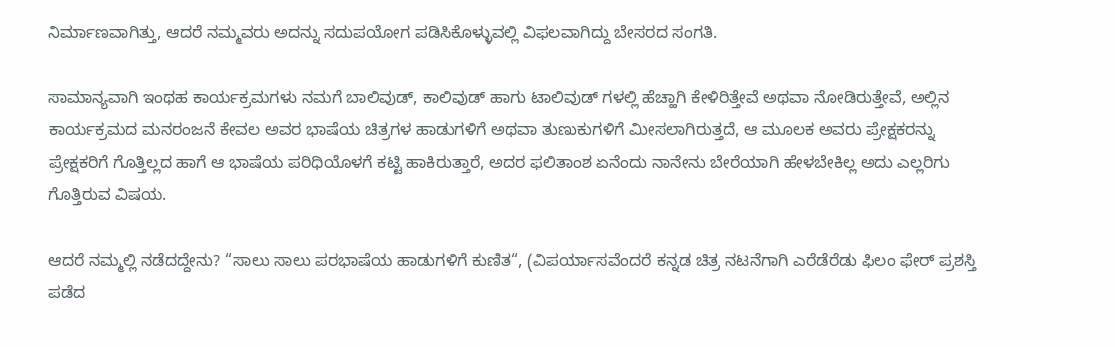ನಿರ್ಮಾಣವಾಗಿತ್ತು, ಆದರೆ ನಮ್ಮವರು ಅದನ್ನು ಸದುಪಯೋಗ ಪಡಿಸಿಕೊಳ್ಳುವಲ್ಲಿ ವಿಫಲವಾಗಿದ್ದು ಬೇಸರದ ಸಂಗತಿ.

ಸಾಮಾನ್ಯವಾಗಿ ಇಂಥಹ ಕಾರ್ಯಕ್ರಮಗಳು ನಮಗೆ ಬಾಲಿವುಡ್, ಕಾಲಿವುಡ್ ಹಾಗು ಟಾಲಿವುಡ್ ಗಳಲ್ಲಿ ಹೆಚ್ಹಾಗಿ ಕೇಳಿರಿತ್ತೇವೆ ಅಥವಾ ನೋಡಿರುತ್ತೇವೆ, ಅಲ್ಲಿನ ಕಾರ್ಯಕ್ರಮದ ಮನರಂಜನೆ ಕೇವಲ ಅವರ ಭಾಷೆಯ ಚಿತ್ರಗಳ ಹಾಡುಗಳಿಗೆ ಅಥವಾ ತುಣುಕುಗಳಿಗೆ ಮೀಸಲಾಗಿರುತ್ತದೆ, ಆ ಮೂಲಕ ಅವರು ಪ್ರೇಕ್ಷಕರನ್ನು ಪ್ರೇಕ್ಷಕರಿಗೆ ಗೊತ್ತಿಲ್ಲದ ಹಾಗೆ ಆ ಭಾಷೆಯ ಪರಿಧಿಯೊಳಗೆ ಕಟ್ಟಿ ಹಾಕಿರುತ್ತಾರೆ, ಅದರ ಫಲಿತಾಂಶ ಏನೆಂದು ನಾನೇನು ಬೇರೆಯಾಗಿ ಹೇಳಬೇಕಿಲ್ಲ ಅದು ಎಲ್ಲರಿಗು ಗೊತ್ತಿರುವ ವಿಷಯ.

ಆದರೆ ನಮ್ಮಲ್ಲಿ ನಡೆದದ್ದೇನು? “ಸಾಲು ಸಾಲು ಪರಭಾಷೆಯ ಹಾಡುಗಳಿಗೆ ಕುಣಿತ“, (ವಿಪರ್ಯಾಸವೆಂದರೆ ಕನ್ನಡ ಚಿತ್ರ ನಟನೆಗಾಗಿ ಎರೆಡೆರೆಡು ಫಿಲಂ ಫೇರ್ ಪ್ರಶಸ್ತಿ ಪಡೆದ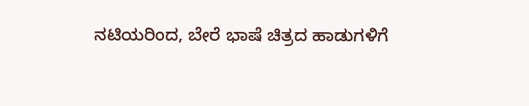ನಟಿಯರಿಂದ, ಬೇರೆ ಭಾಷೆ ಚಿತ್ರದ ಹಾಡುಗಳಿಗೆ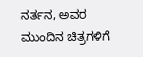ನರ್ತನ, ಅವರ ಮುಂದಿನ ಚಿತ್ರಗಳಿಗೆ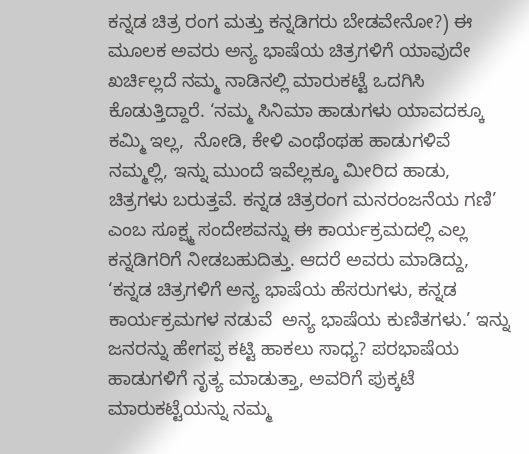ಕನ್ನಡ ಚಿತ್ರ ರಂಗ ಮತ್ತು ಕನ್ನಡಿಗರು ಬೇಡವೇನೋ?) ಈ ಮೂಲಕ ಅವರು ಅನ್ಯ ಭಾಷೆಯ ಚಿತ್ರಗಳಿಗೆ ಯಾವುದೇ ಖರ್ಚಿಲ್ಲದೆ ನಮ್ಮ ನಾಡಿನಲ್ಲಿ ಮಾರುಕಟ್ಟೆ ಒದಗಿಸಿ ಕೊಡುತ್ತಿದ್ದಾರೆ. ‘ನಮ್ಮ ಸಿನಿಮಾ ಹಾಡುಗಳು ಯಾವದಕ್ಕೂ ಕಮ್ಮಿ ಇಲ್ಲ,  ನೋಡಿ, ಕೇಳಿ ಎಂಥೆಂಥಹ ಹಾಡುಗಳಿವೆ ನಮ್ಮಲ್ಲಿ, ಇನ್ನು ಮುಂದೆ ಇವೆಲ್ಲಕ್ಕೂ ಮೀರಿದ ಹಾಡು, ಚಿತ್ರಗಳು ಬರುತ್ತವೆ. ಕನ್ನಡ ಚಿತ್ರರಂಗ ಮನರಂಜನೆಯ ಗಣಿ’ ಎಂಬ ಸೂಕ್ಷ್ಮ ಸಂದೇಶವನ್ನು ಈ ಕಾರ್ಯಕ್ರಮದಲ್ಲಿ ಎಲ್ಲ ಕನ್ನಡಿಗರಿಗೆ ನೀಡಬಹುದಿತ್ತು. ಆದರೆ ಅವರು ಮಾಡಿದ್ದು, ‘ಕನ್ನಡ ಚಿತ್ರಗಳಿಗೆ ಅನ್ಯ ಭಾಷೆಯ ಹೆಸರುಗಳು, ಕನ್ನಡ ಕಾರ್ಯಕ್ರಮಗಳ ನಡುವೆ  ಅನ್ಯ ಭಾಷೆಯ ಕುಣಿತಗಳು.’ ಇನ್ನು ಜನರನ್ನು ಹೇಗಪ್ಪ ಕಟ್ಟಿ ಹಾಕಲು ಸಾಧ್ಯ? ಪರಭಾಷೆಯ ಹಾಡುಗಳಿಗೆ ನೃತ್ಯ ಮಾಡುತ್ತಾ, ಅವರಿಗೆ ಪುಕ್ಕಟೆ ಮಾರುಕಟ್ಟೆಯನ್ನು ನಮ್ಮ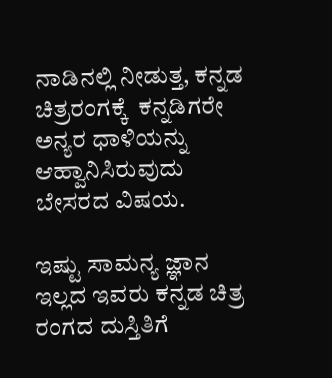ನಾಡಿನಲ್ಲಿ ನೀಡುತ್ತ, ಕನ್ನಡ ಚಿತ್ರರಂಗಕ್ಕೆ  ಕನ್ನಡಿಗರೇ ಅನ್ಯರ ಧಾಳಿಯನ್ನು ಆಹ್ವಾನಿಸಿರುವುದು ಬೇಸರದ ವಿಷಯ.

ಇಷ್ಟು ಸಾಮನ್ಯ ಜ್ಞಾನ ಇಲ್ಲದ ಇವರು ಕನ್ನಡ ಚಿತ್ರ ರಂಗದ ದುಸ್ತಿತಿಗೆ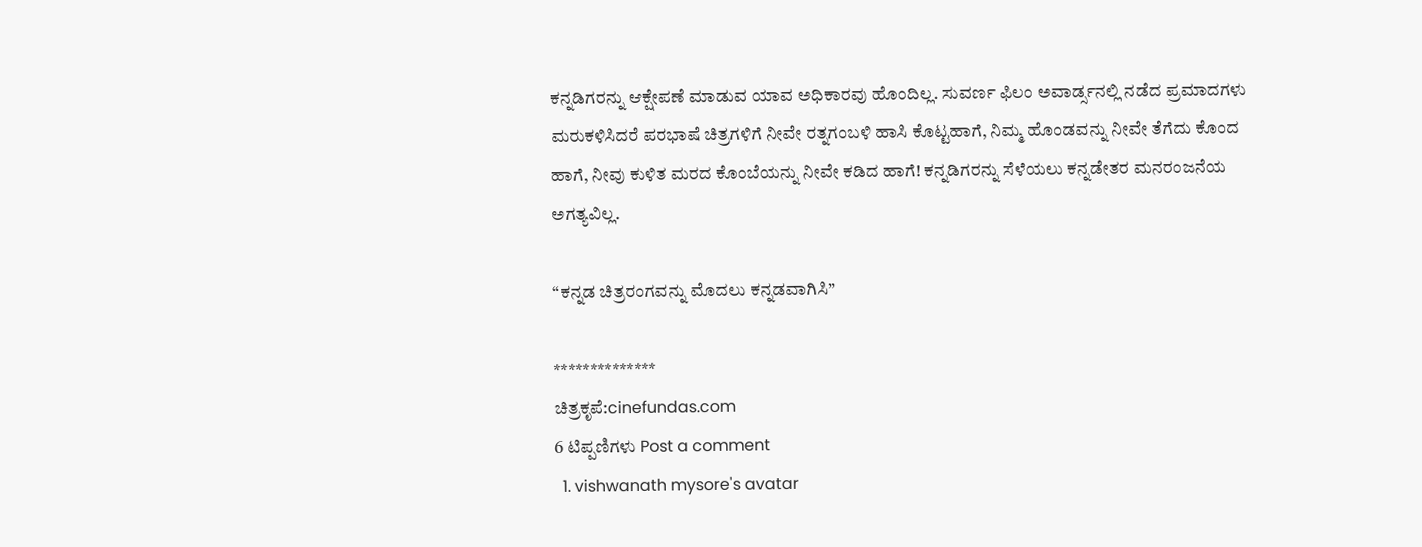ಕನ್ನಡಿಗರನ್ನು ಆಕ್ಷೇಪಣೆ ಮಾಡುವ ಯಾವ ಅಧಿಕಾರವು ಹೊಂದಿಲ್ಲ. ಸುವರ್ಣ ಫಿಲಂ ಅವಾರ್ಡ್ಸನಲ್ಲಿ ನಡೆದ ಪ್ರಮಾದಗಳು ಮರುಕಳಿಸಿದರೆ ಪರಭಾಷೆ ಚಿತ್ರಗಳಿಗೆ ನೀವೇ ರತ್ನಗಂಬಳಿ ಹಾಸಿ ಕೊಟ್ಟಹಾಗೆ, ನಿಮ್ಮ ಹೊಂಡವನ್ನು ನೀವೇ ತೆಗೆದು ಕೊಂದ ಹಾಗೆ, ನೀವು ಕುಳಿತ ಮರದ ಕೊಂಬೆಯನ್ನು ನೀವೇ ಕಡಿದ ಹಾಗೆ! ಕನ್ನಡಿಗರನ್ನು ಸೆಳೆಯಲು ಕನ್ನಡೇತರ ಮನರಂಜನೆಯ ಅಗತ್ಯವಿಲ್ಲ.

“ಕನ್ನಡ ಚಿತ್ರರಂಗವನ್ನು ಮೊದಲು ಕನ್ನಡವಾಗಿಸಿ”

**************
ಚಿತ್ರಕೃಪೆ:cinefundas.com
6 ಟಿಪ್ಪಣಿಗಳು Post a comment
  1. vishwanath mysore's avatar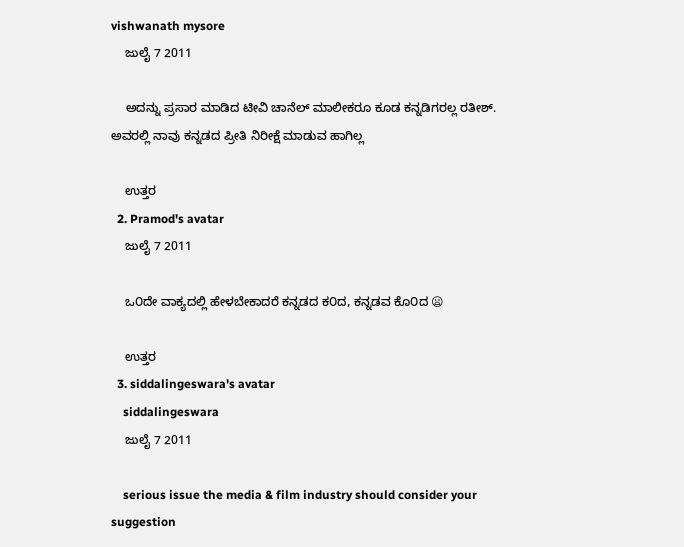vishwanath mysore
    ಜುಲೈ 7 2011

    ಅದನ್ನು ಪ್ರಸಾರ ಮಾಡಿದ ಟೀವಿ ಚಾನೆಲ್ ಮಾಲೀಕರೂ ಕೂಡ ಕನ್ನಡಿಗರಲ್ಲ ರತೀಶ್. ಅವರಲ್ಲಿ ನಾವು ಕನ್ನಡದ ಪ್ರೀತಿ ನಿರೀಕ್ಷೆ ಮಾಡುವ ಹಾಗಿಲ್ಲ

    ಉತ್ತರ
  2. Pramod's avatar
    ಜುಲೈ 7 2011

    ಒ೦ದೇ ವಾಕ್ಯದಲ್ಲಿ ಹೇಳಬೇಕಾದರೆ ಕನ್ನಡದ ಕ೦ದ, ಕನ್ನಡವ ಕೊ೦ದ 😦

    ಉತ್ತರ
  3. siddalingeswara's avatar
    siddalingeswara
    ಜುಲೈ 7 2011

    serious issue the media & film industry should consider your suggestion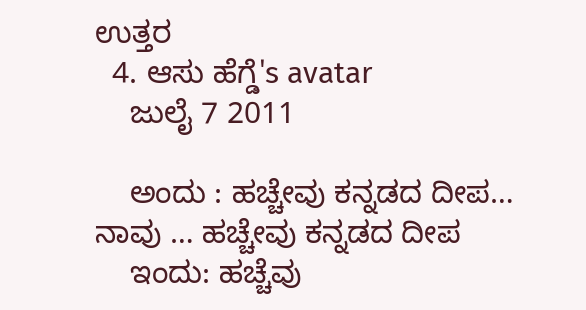ಉತ್ತರ
  4. ಆಸು ಹೆಗ್ಡೆ's avatar
    ಜುಲೈ 7 2011

    ಅಂದು : ಹಚ್ಚೇವು ಕನ್ನಡದ ದೀಪ… ನಾವು … ಹಚ್ಚೇವು ಕನ್ನಡದ ದೀಪ
    ಇಂದು: ಹಚ್ಚೆವು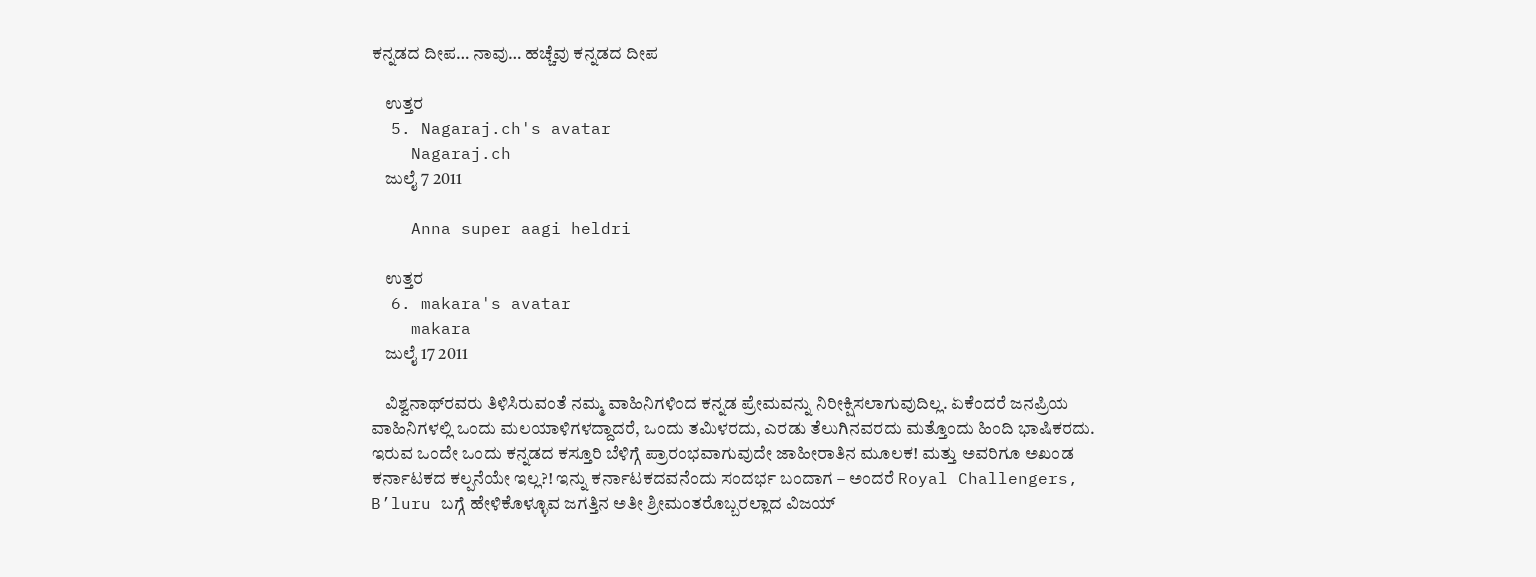ಕನ್ನಡದ ದೀಪ… ನಾವು… ಹಚ್ಚೆವು ಕನ್ನಡದ ದೀಪ

    ಉತ್ತರ
  5. Nagaraj.ch's avatar
    Nagaraj.ch
    ಜುಲೈ 7 2011

    Anna super aagi heldri

    ಉತ್ತರ
  6. makara's avatar
    makara
    ಜುಲೈ 17 2011

    ವಿಶ್ವನಾಥ್‍ರವರು ತಿಳಿಸಿರುವಂತೆ ನಮ್ಮ ವಾಹಿನಿಗಳಿಂದ ಕನ್ನಡ ಪ್ರೇಮವನ್ನು ನಿರೀಕ್ಷಿಸಲಾಗುವುದಿಲ್ಲ. ಏಕೆಂದರೆ ಜನಪ್ರಿಯ ವಾಹಿನಿಗಳಲ್ಲಿ ಒಂದು ಮಲಯಾಳಿಗಳದ್ದಾದರೆ, ಒಂದು ತಮಿಳರದು, ಎರಡು ತೆಲುಗಿನವರದು ಮತ್ತೊಂದು ಹಿಂದಿ ಭಾಷಿಕರದು. ಇರುವ ಒಂದೇ ಒಂದು ಕನ್ನಡದ ಕಸ್ತೂರಿ ಬೆಳಿಗ್ಗೆ ಪ್ರಾರಂಭವಾಗುವುದೇ ಜಾಹೀರಾತಿನ ಮೂಲಕ! ಮತ್ತು ಅವರಿಗೂ ಅಖಂಡ ಕರ್ನಾಟಕದ ಕಲ್ಪನೆಯೇ ಇಲ್ಲ?! ಇನ್ನು ಕರ್ನಾಟಕದವನೆಂದು ಸಂದರ್ಭ ಬಂದಾಗ – ಅಂದರೆ Royal Challengers, B’luru ಬಗ್ಗೆ ಹೇಳಿಕೊಳ್ಳೂವ ಜಗತ್ತಿನ ಅತೀ ಶ್ರೀಮಂತರೊಬ್ಬರಲ್ಲಾದ ವಿಜಯ್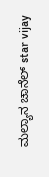ಮಲ್ಯಾನ ಚಾನೆಲ್ star vijay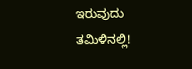ಇರುವುದು ತಮಿಳಿನಲ್ಲಿ!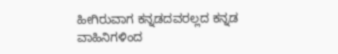ಹೀಗಿರುವಾಗ ಕನ್ನಡದವರಲ್ಲದ ಕನ್ನಡ ವಾಹಿನಿಗಳಿಂದ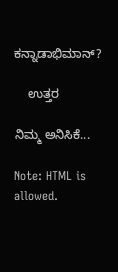ಕನ್ನಾಡಾಭಿಮಾನ್?

    ಉತ್ತರ

ನಿಮ್ಮ ಅನಿಸಿಕೆ...

Note: HTML is allowed.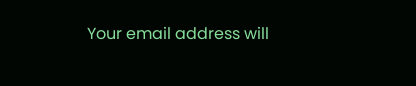Your email address will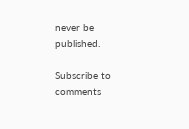never be published.

Subscribe to comments